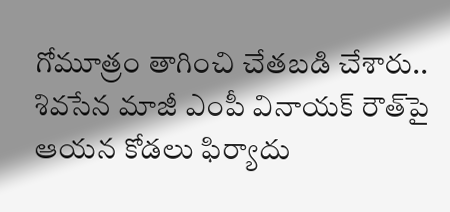గోమూత్రం తాగించి చేతబడి చేశారు.. శివసేన మాజీ ఎంపీ వినాయక్‌ రౌత్‌పై ఆయన కోడలు ఫిర్యాదు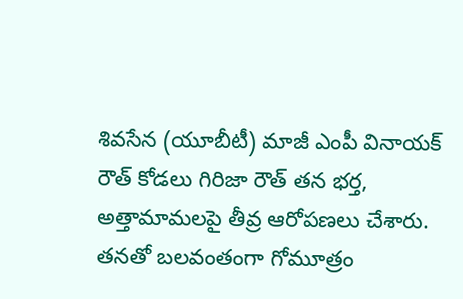శివసేన (యూబీటీ) మాజీ ఎంపీ వినాయక్ రౌత్ కోడలు గిరిజా రౌత్ తన భర్త, అత్తామామలపై తీవ్ర ఆరోపణలు చేశారు. తనతో బలవంతంగా గోమూత్రం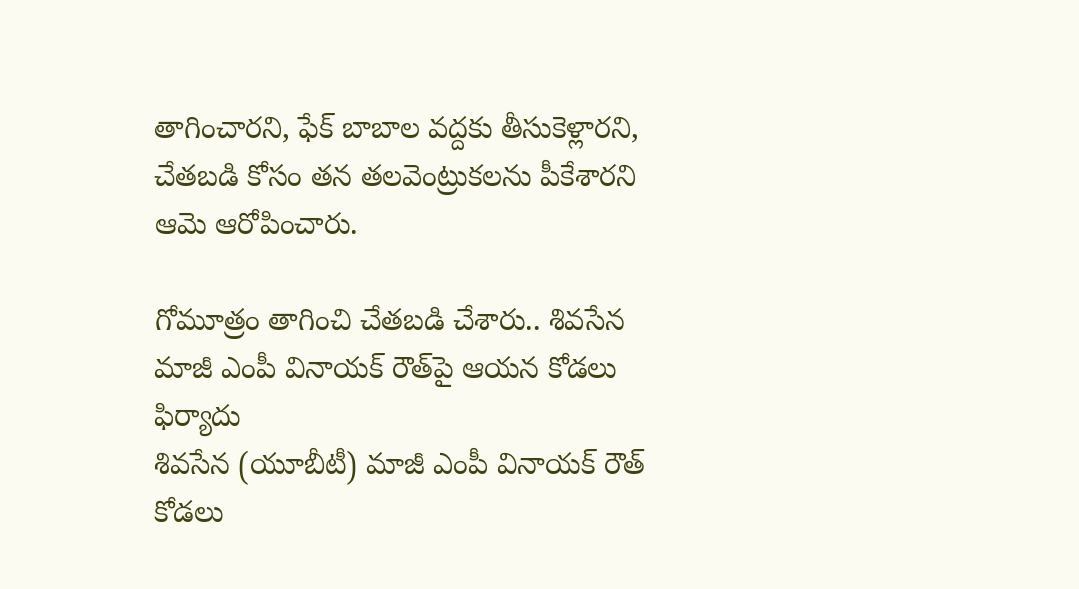తాగించారని, ఫేక్ బాబాల వద్దకు తీసుకెళ్లారని, చేతబడి కోసం తన తలవెంట్రుకలను పీకేశారని ఆమె ఆరోపించారు.

గోమూత్రం తాగించి చేతబడి చేశారు.. శివసేన మాజీ ఎంపీ వినాయక్‌ రౌత్‌పై ఆయన కోడలు ఫిర్యాదు
శివసేన (యూబీటీ) మాజీ ఎంపీ వినాయక్ రౌత్ కోడలు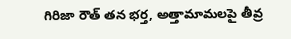గిరిజా రౌత్ తన భర్త, అత్తామామలపై తీవ్ర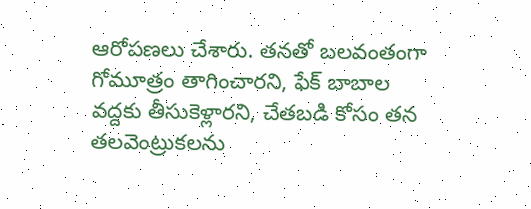ఆరోపణలు చేశారు. తనతో బలవంతంగా గోమూత్రం తాగించారని, ఫేక్ బాబాల వద్దకు తీసుకెళ్లారని, చేతబడి కోసం తన తలవెంట్రుకలను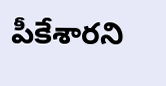పీకేశారని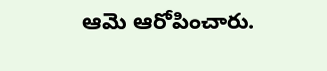ఆమె ఆరోపించారు.